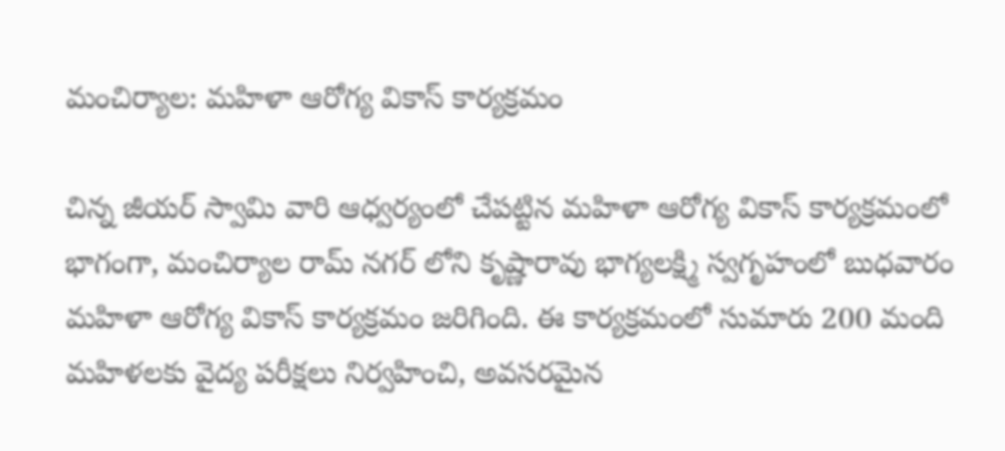మంచిర్యాల: మహిళా ఆరోగ్య వికాస్ కార్యక్రమం

చిన్న జీయర్ స్వామి వారి ఆధ్వర్యంలో చేపట్టిన మహిళా ఆరోగ్య వికాస్ కార్యక్రమంలో భాగంగా, మంచిర్యాల రామ్ నగర్ లోని కృష్ణారావు భాగ్యలక్ష్మి స్వగృహంలో బుధవారం మహిళా ఆరోగ్య వికాస్ కార్యక్రమం జరిగింది. ఈ కార్యక్రమంలో సుమారు 200 మంది మహిళలకు వైద్య పరీక్షలు నిర్వహించి, అవసరమైన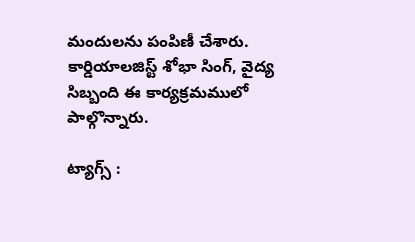మందులను పంపిణీ చేశారు. కార్డియాలజిస్ట్ శోభా సింగ్, వైద్య సిబ్బంది ఈ కార్యక్రమములో పాల్గొన్నారు.

ట్యాగ్స్ :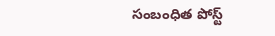సంబంధిత పోస్ట్